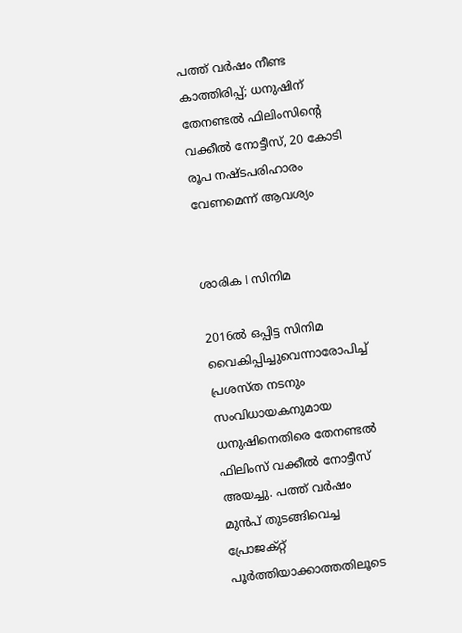പത്ത് വർഷം നീണ്ട കാത്തിരിപ്പ്; ധനുഷിന് തേനണ്ടൽ ഫിലിംസിന്റെ വക്കീൽ നോട്ടീസ്, 20 കോടി രൂപ നഷ്ടപരിഹാരം വേണമെന്ന് ആവശ്യം


ശാരിക l സിനിമ

2016ൽ ഒപ്പിട്ട സിനിമ വൈകിപ്പിച്ചുവെന്നാരോപിച്ച് പ്രശസ്ത നടനും സംവിധായകനുമായ ധനുഷിനെതിരെ തേനണ്ടൽ ഫിലിംസ് വക്കീൽ നോട്ടീസ് അയച്ചു. പത്ത് വർഷം മുൻപ് തുടങ്ങിവെച്ച പ്രോജക്റ്റ് പൂർത്തിയാക്കാത്തതിലൂടെ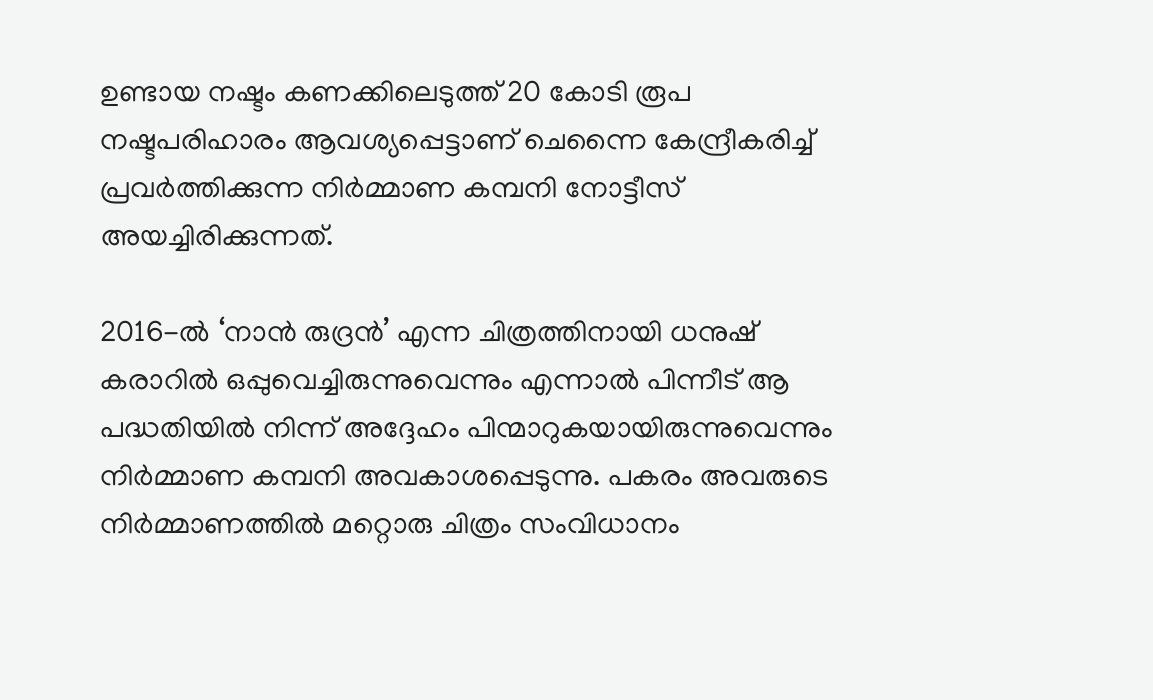ഉണ്ടായ നഷ്ടം കണക്കിലെടുത്ത് 20 കോടി രൂപ നഷ്ടപരിഹാരം ആവശ്യപ്പെട്ടാണ് ചെന്നൈ കേന്ദ്രീകരിച്ച് പ്രവർത്തിക്കുന്ന നിർമ്മാണ കമ്പനി നോട്ടീസ് അയച്ചിരിക്കുന്നത്.

2016-ൽ ‘നാൻ രുദ്രൻ’ എന്ന ചിത്രത്തിനായി ധനുഷ് കരാറിൽ ഒപ്പുവെച്ചിരുന്നുവെന്നും എന്നാൽ പിന്നീട് ആ പദ്ധതിയിൽ നിന്ന് അദ്ദേഹം പിന്മാറുകയായിരുന്നുവെന്നും നിർമ്മാണ കമ്പനി അവകാശപ്പെടുന്നു. പകരം അവരുടെ നിർമ്മാണത്തിൽ മറ്റൊരു ചിത്രം സംവിധാനം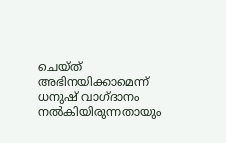ചെയ്ത് അഭിനയിക്കാമെന്ന് ധനുഷ് വാഗ്ദാനം നൽകിയിരുന്നതായും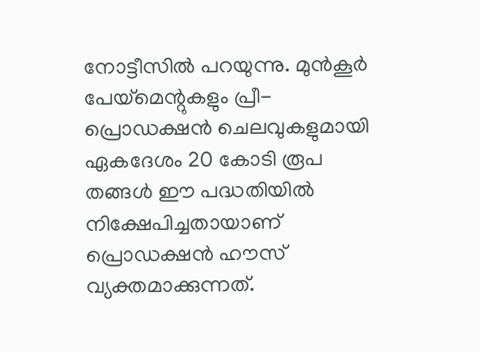നോട്ടീസിൽ പറയുന്നു. മുൻകൂർ പേയ്‌മെന്റുകളും പ്രീ-പ്രൊഡക്ഷൻ ചെലവുകളുമായി ഏകദേശം 20 കോടി രൂപ തങ്ങൾ ഈ പദ്ധതിയിൽ നിക്ഷേപിച്ചതായാണ് പ്രൊഡക്ഷൻ ഹൗസ് വ്യക്തമാക്കുന്നത്.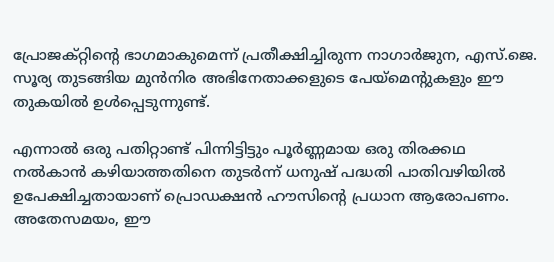പ്രോജക്റ്റിന്റെ ഭാഗമാകുമെന്ന് പ്രതീക്ഷിച്ചിരുന്ന നാഗാർജുന, എസ്.ജെ. സൂര്യ തുടങ്ങിയ മുൻനിര അഭിനേതാക്കളുടെ പേയ്‌മെന്റുകളും ഈ തുകയിൽ ഉൾപ്പെടുന്നുണ്ട്.

എന്നാൽ ഒരു പതിറ്റാണ്ട് പിന്നിട്ടിട്ടും പൂർണ്ണമായ ഒരു തിരക്കഥ നൽകാൻ കഴിയാത്തതിനെ തുടർന്ന് ധനുഷ് പദ്ധതി പാതിവഴിയിൽ ഉപേക്ഷിച്ചതായാണ് പ്രൊഡക്ഷൻ ഹൗസിന്റെ പ്രധാന ആരോപണം. അതേസമയം, ഈ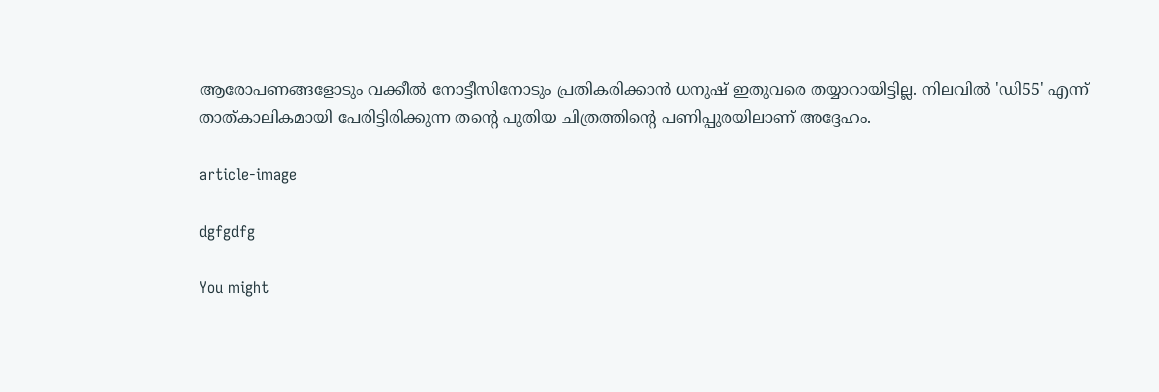ആരോപണങ്ങളോടും വക്കീൽ നോട്ടീസിനോടും പ്രതികരിക്കാൻ ധനുഷ് ഇതുവരെ തയ്യാറായിട്ടില്ല. നിലവിൽ 'ഡി55' എന്ന് താത്കാലികമായി പേരിട്ടിരിക്കുന്ന തന്റെ പുതിയ ചിത്രത്തിന്റെ പണിപ്പുരയിലാണ് അദ്ദേഹം.

article-image

dgfgdfg

You might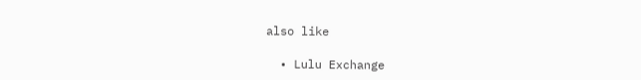also like

  • Lulu Exchange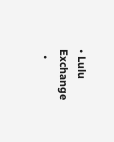• Lulu Exchange
  •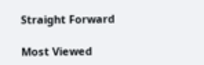Straight Forward

Most Viewed